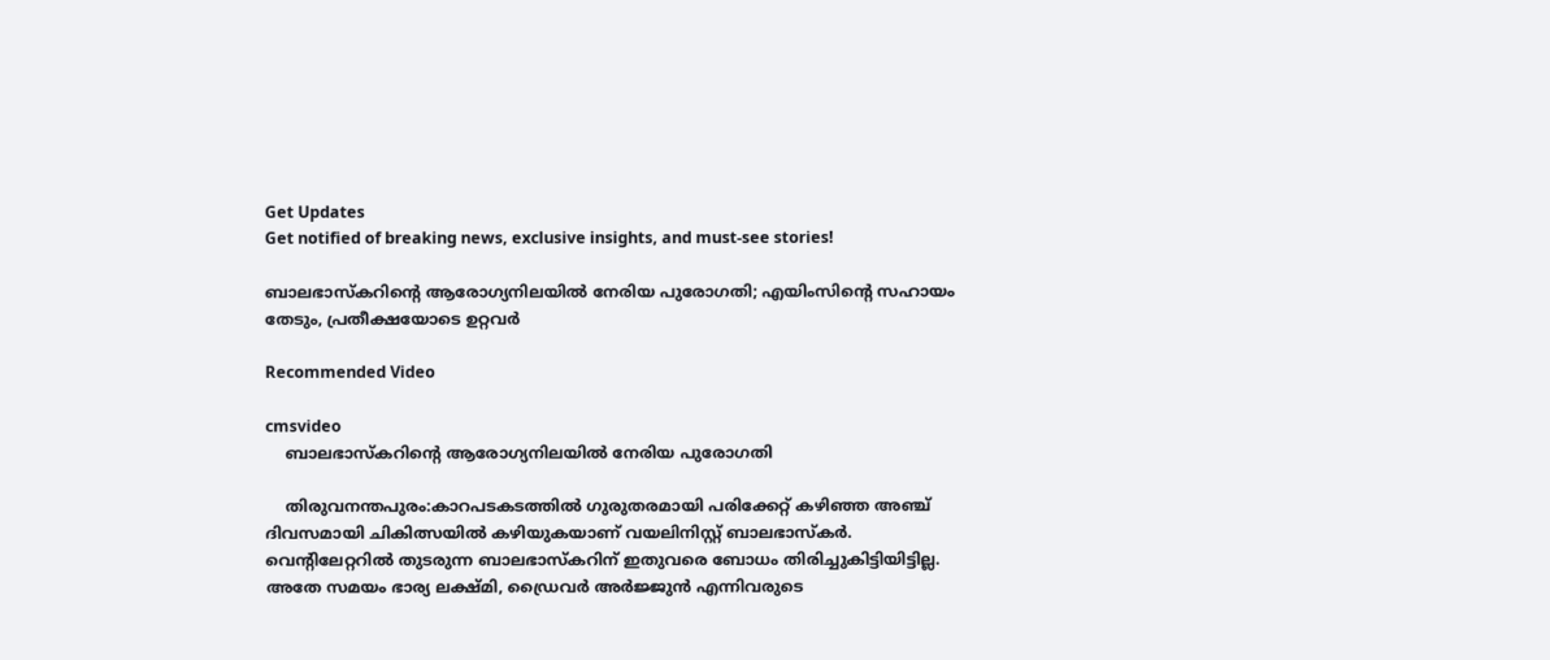Get Updates
Get notified of breaking news, exclusive insights, and must-see stories!

ബാലഭാസ്‌കറിന്റെ ആരോഗ്യനിലയില്‍ നേരിയ പുരോഗതി; എയിംസിന്റെ സഹായം തേടും, പ്രതീക്ഷയോടെ ഉറ്റവര്‍

Recommended Video

cmsvideo
    ബാലഭാസ്‌കറിന്റെ ആരോഗ്യനിലയില്‍ നേരിയ പുരോഗതി

    തിരുവനന്തപുരം:കാറപടകടത്തില്‍ ഗുരുതരമായി പരിക്കേറ്റ് കഴിഞ്ഞ അഞ്ച് ദിവസമായി ചികിത്സയില്‍ കഴിയുകയാണ് വയലിനിസ്റ്റ് ബാലഭാസ്‌കര്‍. വെന്റിലേറ്ററില്‍ തുടരുന്ന ബാലഭാസ്‌കറിന് ഇതുവരെ ബോധം തിരിച്ചുകിട്ടിയിട്ടില്ല. അതേ സമയം ഭാര്യ ലക്ഷ്മി, ഡ്രൈവര്‍ അര്‍ജ്ജുന്‍ എന്നിവരുടെ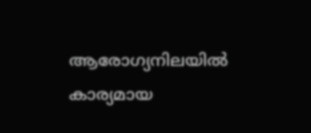ആരോഗ്യനിലയില്‍ കാര്യമായ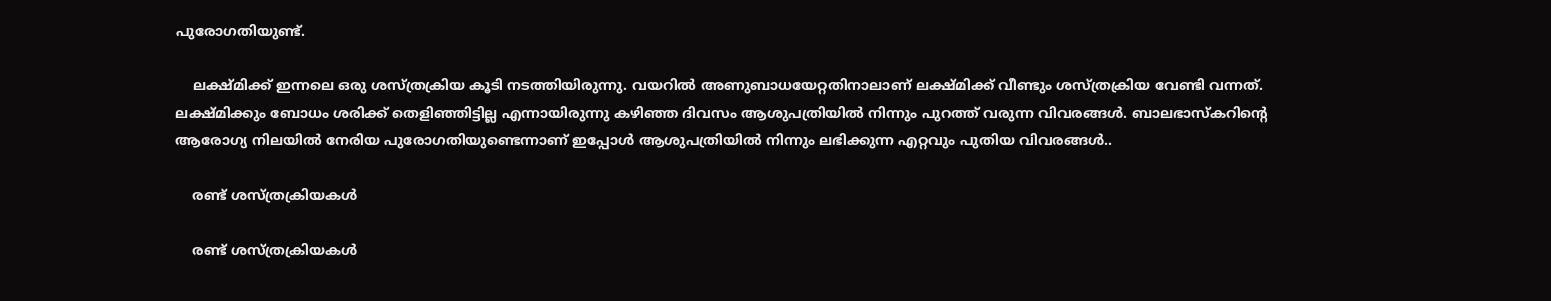പുരോഗതിയുണ്ട്.

    ലക്ഷ്മിക്ക് ഇന്നലെ ഒരു ശസ്ത്രക്രിയ കൂടി നടത്തിയിരുന്നു. വയറില്‍ അണുബാധയേറ്റതിനാലാണ് ലക്ഷ്മിക്ക് വീണ്ടും ശസ്ത്രക്രിയ വേണ്ടി വന്നത്. ലക്ഷ്മിക്കും ബോധം ശരിക്ക് തെളിഞ്ഞിട്ടില്ല എന്നായിരുന്നു കഴിഞ്ഞ ദിവസം ആശുപത്രിയില്‍ നിന്നും പുറത്ത് വരുന്ന വിവരങ്ങള്‍. ബാലഭാസ്‌കറിന്റെ ആരോഗ്യ നിലയില്‍ നേരിയ പുരോഗതിയുണ്ടെന്നാണ് ഇപ്പോള്‍ ആശുപത്രിയില്‍ നിന്നും ലഭിക്കുന്ന എറ്റവും പുതിയ വിവരങ്ങള്‍..

    രണ്ട് ശസ്ത്രക്രിയകള്‍

    രണ്ട് ശസ്ത്രക്രിയകള്‍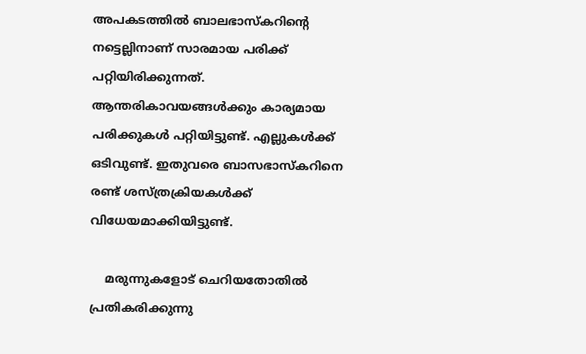അപകടത്തില്‍ ബാലഭാസ്‌കറിന്റെ നട്ടെല്ലിനാണ് സാരമായ പരിക്ക് പറ്റിയിരിക്കുന്നത്. ആന്തരികാവയങ്ങള്‍ക്കും കാര്യമായ പരിക്കുകള്‍ പറ്റിയിട്ടുണ്ട്. എല്ലുകള്‍ക്ക് ഒടിവുണ്ട്. ഇതുവരെ ബാസഭാസ്‌കറിനെ രണ്ട് ശസ്ത്രക്രിയകള്‍ക്ക് വിധേയമാക്കിയിട്ടുണ്ട്.

    മരുന്നുകളോട് ചെറിയതോതില്‍ പ്രതികരിക്കുന്നു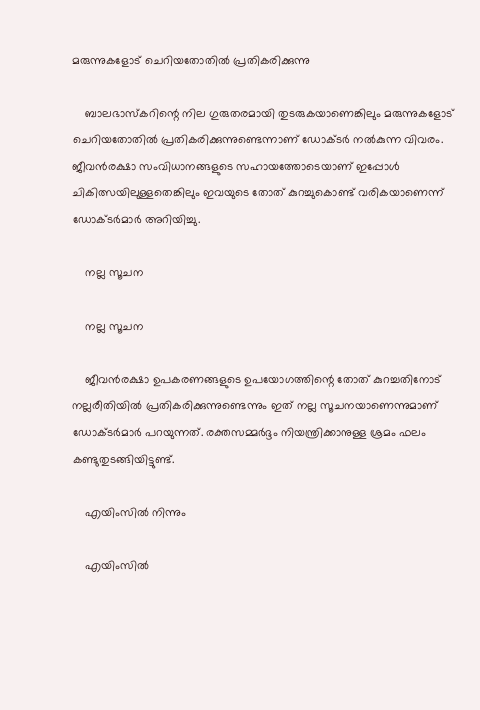മരുന്നുകളോട് ചെറിയതോതില്‍ പ്രതികരിക്കുന്നു

    ബാലഭാസ്‌കറിന്റെ നില ഗുരുതരമായി തുടരുകയാണെങ്കിലും മരുന്നുകളോട് ചെറിയതോതില്‍ പ്രതികരിക്കുന്നുണ്ടെന്നാണ് ഡോക്ടര്‍ നല്‍കുന്ന വിവരം. ജീവന്‍രക്ഷാ സംവിധാനങ്ങളുടെ സഹായത്തോടെയാണ് ഇപ്പോള്‍ ചികിത്സയിലുള്ളതെങ്കിലും ഇവയുടെ തോത് കുറച്ചുകൊണ്ട് വരികയാണെന്ന് ഡോക്ടര്‍മാര്‍ അറിയിച്ചു.

    നല്ല സൂചന

    നല്ല സൂചന

    ജീവന്‍രക്ഷാ ഉപകരണങ്ങളുടെ ഉപയോഗത്തിന്റെ തോത് കുറച്ചതിനോട് നല്ലരീതിയില്‍ പ്രതികരിക്കുന്നുണ്ടെന്നും ഇത് നല്ല സൂചനയാണെന്നുമാണ് ഡോക്ടര്‍മാര്‍ പറയുന്നത്. രക്തസമ്മര്‍ദ്ദം നിയന്ത്രിക്കാനുള്ള ശ്രമം ഫലം കണ്ടുതുടങ്ങിയിട്ടുണ്ട്.

    എയിംസില്‍ നിന്നും

    എയിംസില്‍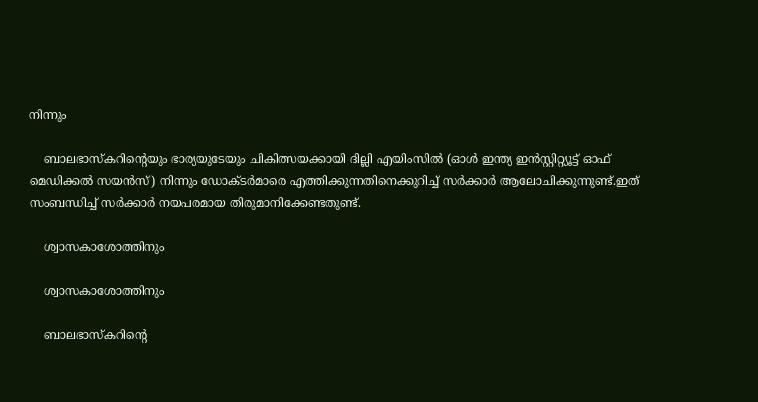നിന്നും

    ബാലഭാസ്‌കറിന്റെയും ഭാര്യയുടേയും ചികിത്സയക്കായി ദില്ലി എയിംസില്‍ (ഓള്‍ ഇന്ത്യ ഇന്‍സ്റ്റിറ്റ്യൂട്ട് ഓഫ് മെഡിക്കല്‍ സയന്‍സ്) നിന്നും ഡോക്ടര്‍മാരെ എത്തിക്കുന്നതിനെക്കുറിച്ച് സര്‍ക്കാര്‍ ആലോചിക്കുന്നുണ്ട്.ഇത് സംബന്ധിച്ച് സര്‍ക്കാര്‍ നയപരമായ തിരുമാനിക്കേണ്ടതുണ്ട്.

    ശ്വാസകാശോത്തിനും

    ശ്വാസകാശോത്തിനും

    ബാലഭാസ്‌കറിന്റെ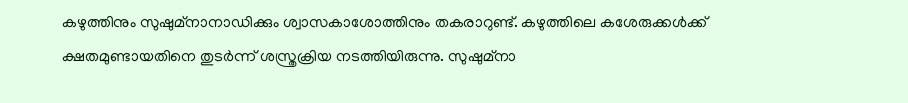കഴുത്തിനും സുഷുമ്‌നാനാഡിക്കും ശ്വാസകാശോത്തിനും തകരാറുണ്ട്. കഴുത്തിലെ കശേരുക്കള്‍ക്ക് ക്ഷതമുണ്ടായതിനെ തുടര്‍ന്ന് ശസ്ത്രക്രിയ നടത്തിയിരുന്നു. സുഷുമ്‌നാ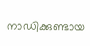നാഡിക്കുണ്ടായ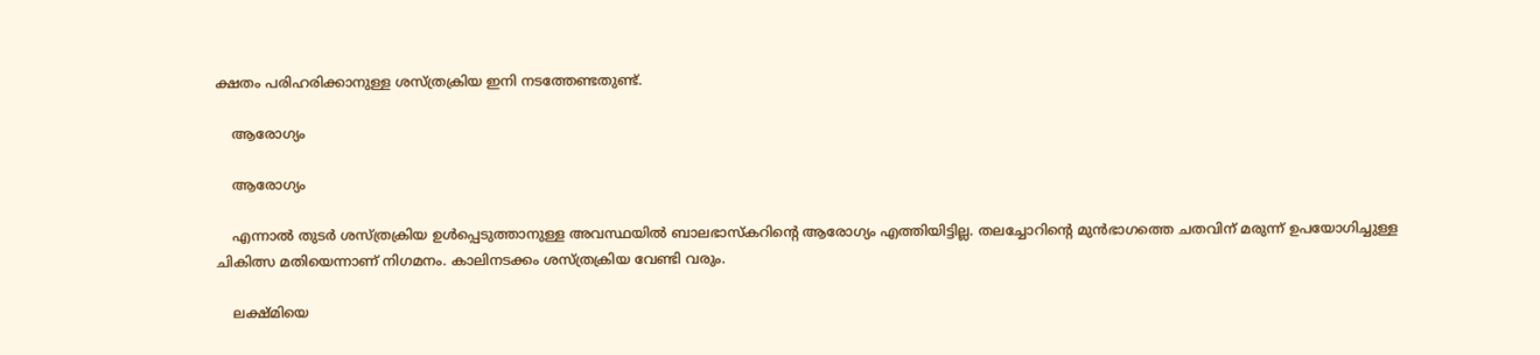ക്ഷതം പരിഹരിക്കാനുള്ള ശസ്ത്രക്രിയ ഇനി നടത്തേണ്ടതുണ്ട്.

    ആരോഗ്യം

    ആരോഗ്യം

    എന്നാല്‍ തുടര്‍ ശസ്ത്രക്രിയ ഉള്‍പ്പെടുത്താനുള്ള അവസ്ഥയില്‍ ബാലഭാസ്‌കറിന്റെ ആരോഗ്യം എത്തിയിട്ടില്ല. തലച്ചോറിന്റെ മുന്‍ഭാഗത്തെ ചതവിന് മരുന്ന് ഉപയോഗിച്ചുള്ള ചികിത്സ മതിയെന്നാണ് നിഗമനം. കാലിനടക്കം ശസ്ത്രക്രിയ വേണ്ടി വരും.

    ലക്ഷ്മിയെ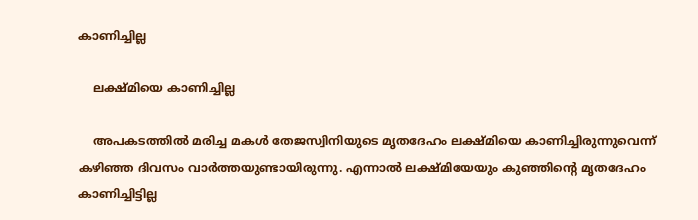കാണിച്ചില്ല

    ലക്ഷ്മിയെ കാണിച്ചില്ല

    അപകടത്തില്‍ മരിച്ച മകള്‍ തേജസ്വിനിയുടെ മൃതദേഹം ലക്ഷ്മിയെ കാണിച്ചിരുന്നുവെന്ന് കഴിഞ്ഞ ദിവസം വാര്‍ത്തയുണ്ടായിരുന്നു. എന്നാല്‍ ലക്ഷ്മിയേയും കുഞ്ഞിന്റെ മൃതദേഹം കാണിച്ചിട്ടില്ല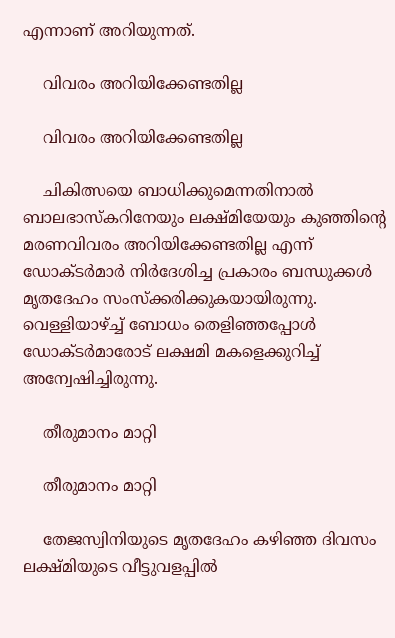എന്നാണ് അറിയുന്നത്.

    വിവരം അറിയിക്കേണ്ടതില്ല

    വിവരം അറിയിക്കേണ്ടതില്ല

    ചികിത്സയെ ബാധിക്കുമെന്നതിനാല്‍ ബാലഭാസ്‌കറിനേയും ലക്ഷ്മിയേയും കുഞ്ഞിന്റെ മരണവിവരം അറിയിക്കേണ്ടതില്ല എന്ന് ഡോക്ടര്‍മാര്‍ നിര്‍ദേശിച്ച പ്രകാരം ബന്ധുക്കള്‍ മൃതദേഹം സംസ്‌ക്കരിക്കുകയായിരുന്നു. വെള്ളിയാഴ്ച്ച് ബോധം തെളിഞ്ഞപ്പോള്‍ ഡോക്ടര്‍മാരോട് ലക്ഷമി മകളെക്കുറിച്ച് അന്വേഷിച്ചിരുന്നു.

    തീരുമാനം മാറ്റി

    തീരുമാനം മാറ്റി

    തേജസ്വിനിയുടെ മൃതദേഹം കഴിഞ്ഞ ദിവസം ലക്ഷ്മിയുടെ വീട്ടുവളപ്പില്‍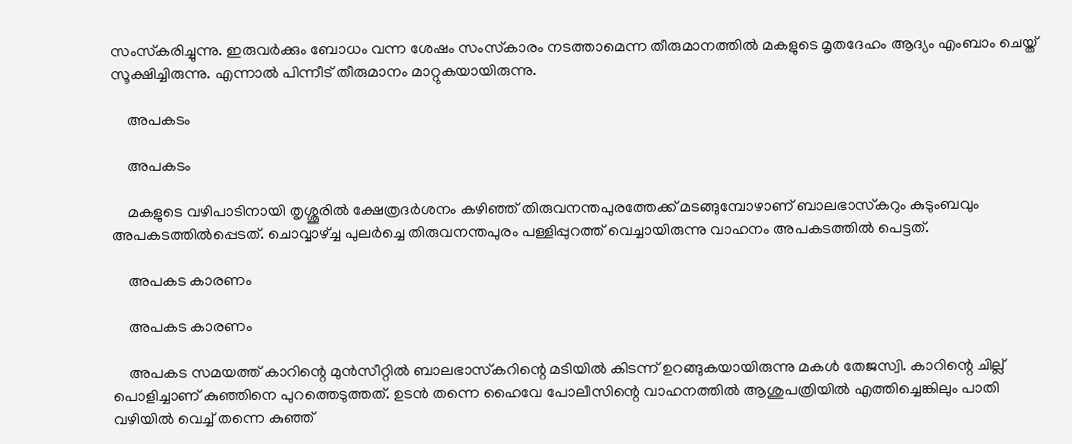സംസ്‌കരിച്ചുന്നു. ഇരുവര്‍ക്കും ബോധം വന്ന ശേഷം സംസ്‌കാരം നടത്താമെന്ന തീരുമാനത്തില്‍ മകളുടെ മൃതദേഹം ആദ്യം എംബാം ചെയ്ത് സൂക്ഷിച്ചിരുന്നു. എന്നാല്‍ പിന്നീട് തീരുമാനം മാറ്റുകയായിരുന്നു.

    അപകടം

    അപകടം

    മകളുടെ വഴിപാടിനായി തൃശ്ശൂരില്‍ ക്ഷേത്രദര്‍ശനം കഴിഞ്ഞ് തിരുവനന്തപുരത്തേക്ക് മടങ്ങുമ്പോഴാണ് ബാലഭാസ്‌കറും കുടുംബവും അപകടത്തില്‍പ്പെടത്. ചൊവ്വാഴ്ച്ച പുലര്‍ച്ചെ തിരുവനന്തപുരം പള്ളിപ്പുറത്ത് വെച്ചായിരുന്നു വാഹനം അപകടത്തില്‍ പെട്ടത്.

    അപകട കാരണം

    അപകട കാരണം

    അപകട സമയത്ത് കാറിന്റെ മുന്‍സീറ്റില്‍ ബാലഭാസ്‌കറിന്റെ മടിയില്‍ കിടന്ന് ഉറങ്ങുകയായിരുന്നു മകള്‍ തേജസ്വി. കാറിന്റെ ചില്ല് പൊളിച്ചാണ് കുഞ്ഞിനെ പുറത്തെടുത്തത്. ഉടന്‍ തന്നെ ഹൈവേ പോലീസിന്റെ വാഹനത്തില്‍ ആശുപത്രിയില്‍ എത്തിച്ചെങ്കിലും പാതി വഴിയില്‍ വെച്ച് തന്നെ കുഞ്ഞ്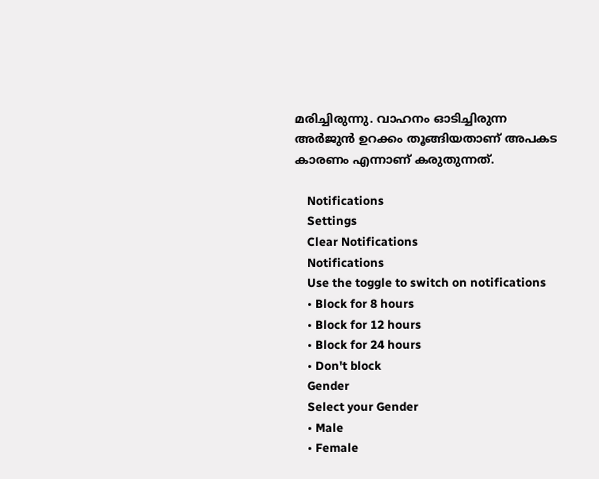മരിച്ചിരുന്നു. വാഹനം ഓടിച്ചിരുന്ന അര്‍ജുന്‍ ഉറക്കം തൂങ്ങിയതാണ് അപകട കാരണം എന്നാണ് കരുതുന്നത്.

    Notifications
    Settings
    Clear Notifications
    Notifications
    Use the toggle to switch on notifications
    • Block for 8 hours
    • Block for 12 hours
    • Block for 24 hours
    • Don't block
    Gender
    Select your Gender
    • Male
    • Female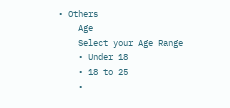• Others
    Age
    Select your Age Range
    • Under 18
    • 18 to 25
    •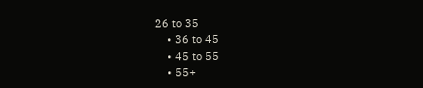26 to 35
    • 36 to 45
    • 45 to 55
    • 55+